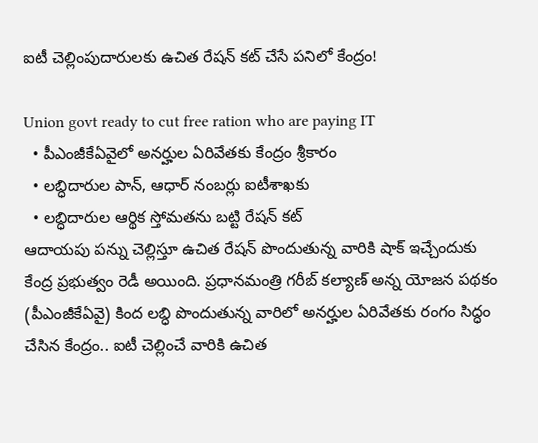ఐటీ చెల్లింపుదారులకు ఉచిత రేషన్ కట్ చేసే పనిలో కేంద్రం!

Union govt ready to cut free ration who are paying IT
  • పీఎంజీకేఏవైలో అనర్హుల ఏరివేతకు కేంద్రం శ్రీకారం
  • లబ్ధిదారుల పాన్, ఆధార్ నంబర్లు ఐటీశాఖకు
  • లబ్ధిదారుల ఆర్థిక స్తోమతను బట్టి రేషన్ కట్
ఆదాయపు పన్ను చెల్లిస్తూ ఉచిత రేషన్ పొందుతున్న వారికి షాక్ ఇచ్చేందుకు కేంద్ర ప్రభుత్వం రెడీ అయింది. ప్రధానమంత్రి గరీబ్ కల్యాణ్ అన్న యోజన పథకం (పీఎంజీకేఏవై) కింద లబ్ధి పొందుతున్న వారిలో అనర్హుల ఏరివేతకు రంగం సిద్ధం చేసిన కేంద్రం.. ఐటీ చెల్లించే వారికి ఉచిత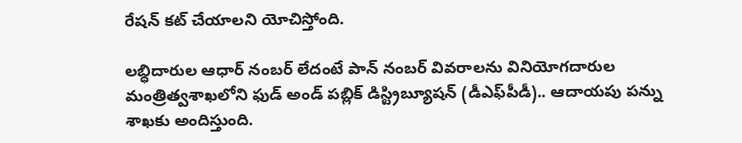రేషన్ కట్ చేయాలని యోచిస్తోంది.

లబ్ధిదారుల ఆధార్ నంబర్ లేదంటే పాన్ నంబర్ వివరాలను వినియోగదారుల మంత్రిత్వశాఖలోని ఫుడ్ అండ్ పబ్లిక్ డిస్ట్రిబ్యూషన్ (డీఎఫ్‌పీడీ).. ఆదాయపు పన్ను శాఖకు అందిస్తుంది.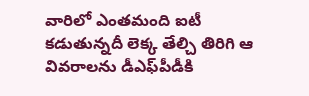వారిలో ఎంతమంది ఐటీ కడుతున్నదీ లెక్క తేల్చి తిరిగి ఆ వివరాలను డీఎఫ్‌పీడీకి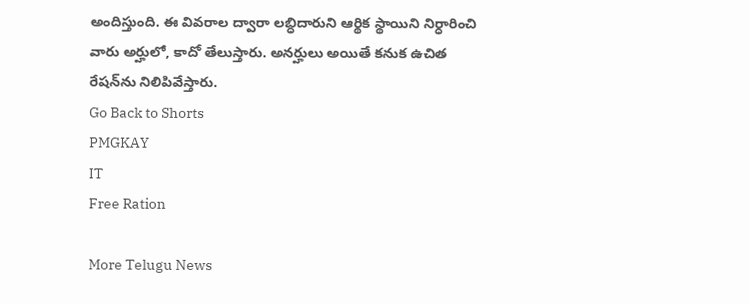అందిస్తుంది. ఈ వివరాల ద్వారా లబ్ధిదారుని ఆర్థిక స్థాయిని నిర్ధారించి వారు అర్హులో, కాదో తేలుస్తారు. అనర్హులు అయితే కనుక ఉచిత రేషన్‌ను నిలిపివేస్తారు.
Go Back to Shorts
PMGKAY
IT
Free Ration

More Telugu News